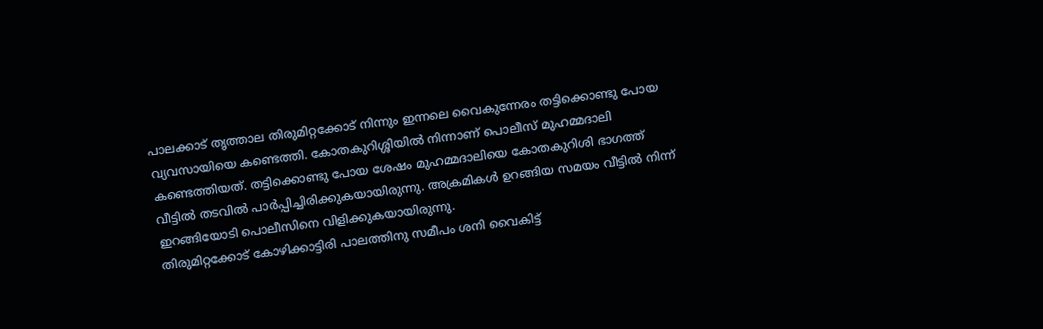പാലക്കാട് തൃത്താല തിരുമിറ്റക്കോട് നിന്നും ഇന്നലെ വൈകുന്നേരം തട്ടിക്കൊണ്ടു പോയ വ്യവസായിയെ കണ്ടെത്തി. കോതകുറിശ്ശിയിൽ നിന്നാണ് പൊലീസ് മുഹമ്മദാലി കണ്ടെത്തിയത്. തട്ടിക്കൊണ്ടു പോയ ശേഷം മുഹമ്മദാലിയെ കോതകുറിശി ഭാഗത്ത് വീട്ടിൽ തടവിൽ പാർപ്പിച്ചിരിക്കുകയായിരുന്നു. അക്രമികൾ ഉറങ്ങിയ സമയം വീട്ടിൽ നിന്ന് ഇറങ്ങിയോടി പൊലീസിനെ വിളിക്കുകയായിരുന്നു.
തിരുമിറ്റക്കോട് കോഴിക്കാട്ടിരി പാലത്തിനു സമീപം ശനി വൈകിട്ട്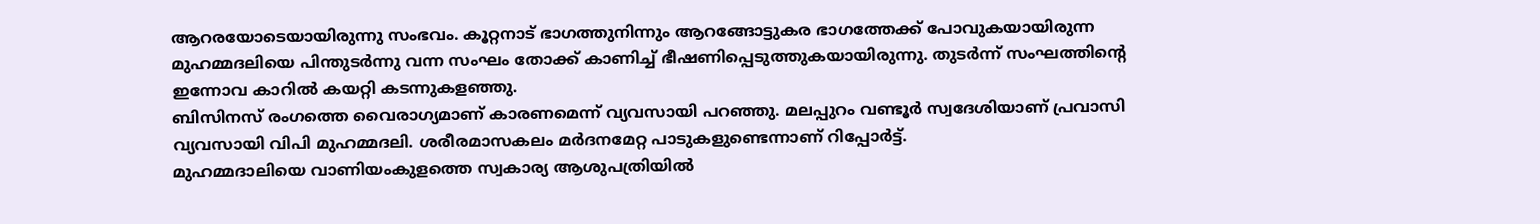ആറരയോടെയായിരുന്നു സംഭവം. കൂറ്റനാട് ഭാഗത്തുനിന്നും ആറങ്ങോട്ടുകര ഭാഗത്തേക്ക് പോവുകയായിരുന്ന മുഹമ്മദലിയെ പിന്തുടർന്നു വന്ന സംഘം തോക്ക് കാണിച്ച് ഭീഷണിപ്പെടുത്തുകയായിരുന്നു. തുടർന്ന് സംഘത്തിന്റെ ഇന്നോവ കാറിൽ കയറ്റി കടന്നുകളഞ്ഞു.
ബിസിനസ് രംഗത്തെ വൈരാഗ്യമാണ് കാരണമെന്ന് വ്യവസായി പറഞ്ഞു. മലപ്പുറം വണ്ടൂർ സ്വദേശിയാണ് പ്രവാസി വ്യവസായി വിപി മുഹമ്മദലി. ശരീരമാസകലം മർദനമേറ്റ പാടുകളുണ്ടെന്നാണ് റിപ്പോർട്ട്.
മുഹമ്മദാലിയെ വാണിയംകുളത്തെ സ്വകാര്യ ആശുപത്രിയിൽ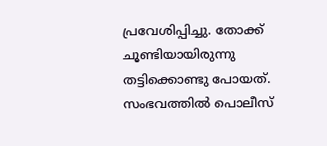പ്രവേശിപ്പിച്ചു. തോക്ക് ചൂണ്ടിയായിരുന്നു തട്ടിക്കൊണ്ടു പോയത്. സംഭവത്തിൽ പൊലീസ്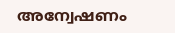അന്വേഷണം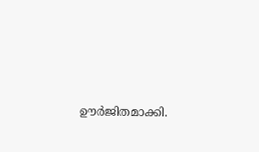ഊർജിതമാക്കി.